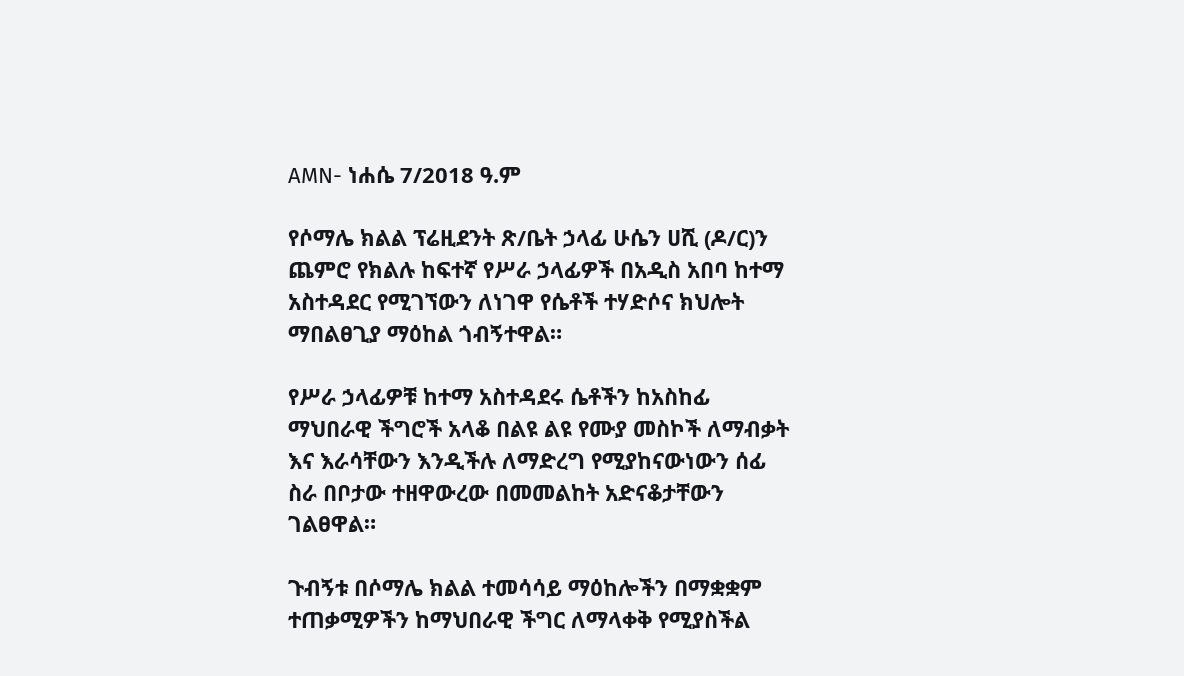AMN- ነሐሴ 7/2018 ዓ.ም

የሶማሌ ክልል ፕሬዚደንት ጽ/ቤት ኃላፊ ሁሴን ሀሺ (ዶ/ር)ን ጨምሮ የክልሉ ከፍተኛ የሥራ ኃላፊዎች በአዲስ አበባ ከተማ አስተዳደር የሚገኘውን ለነገዋ የሴቶች ተሃድሶና ክህሎት ማበልፀጊያ ማዕከል ጎብኝተዋል።

የሥራ ኃላፊዎቹ ከተማ አስተዳደሩ ሴቶችን ከአስከፊ ማህበራዊ ችግሮች አላቆ በልዩ ልዩ የሙያ መስኮች ለማብቃት እና እራሳቸውን እንዲችሉ ለማድረግ የሚያከናውነውን ሰፊ ስራ በቦታው ተዘዋውረው በመመልከት አድናቆታቸውን ገልፀዋል።

ጉብኝቱ በሶማሌ ክልል ተመሳሳይ ማዕከሎችን በማቋቋም ተጠቃሚዎችን ከማህበራዊ ችግር ለማላቀቅ የሚያስችል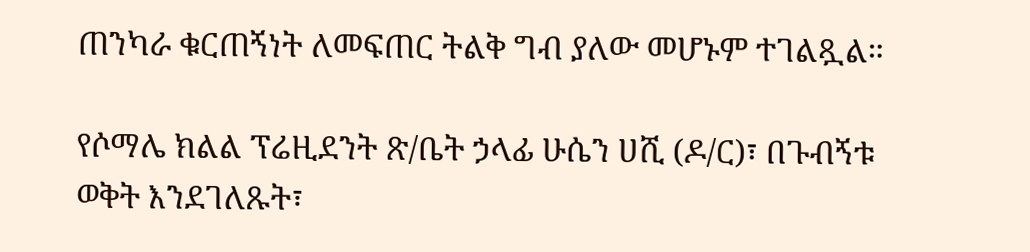ጠንካራ ቁርጠኝነት ለመፍጠር ትልቅ ግብ ያለው መሆኑም ተገልጿል።

የሶማሌ ክልል ፕሬዚደንት ጽ/ቤት ኃላፊ ሁሴን ሀሺ (ዶ/ር)፣ በጉብኝቱ ወቅት እንደገለጹት፣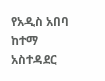የአዲስ አበባ ከተማ አስተዳደር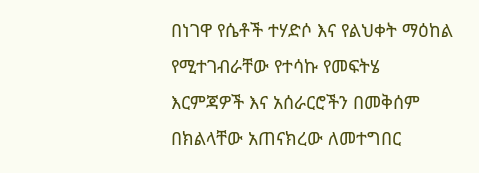በነገዋ የሴቶች ተሃድሶ እና የልህቀት ማዕከል የሚተገብራቸው የተሳኩ የመፍትሄ እርምጃዎች እና አሰራርሮችን በመቅሰም በክልላቸው አጠናክረው ለመተግበር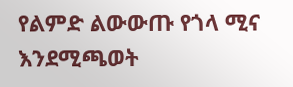የልምድ ልውውጡ የጎላ ሚና እንደሚጫወት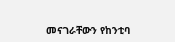መናገራቸውን የከንቲባ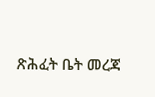ጽሕፈት ቤት መረጃ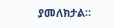ያመለክታል።